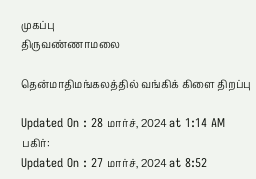முகப்பு
திருவண்ணாமலை

தென்மாதிமங்கலத்தில் வங்கிக் கிளை திறப்பு

Updated On : 28 மார்ச், 2024 at 1:14 AM
பகிர்:
Updated On : 27 மார்ச், 2024 at 8:52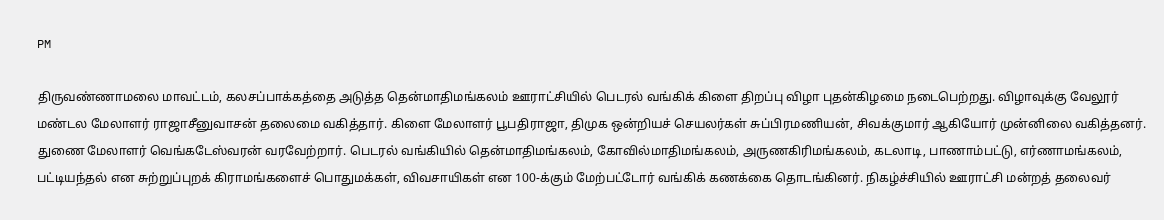PM

திருவண்ணாமலை மாவட்டம், கலசப்பாக்கத்தை அடுத்த தென்மாதிமங்கலம் ஊராட்சியில் பெடரல் வங்கிக் கிளை திறப்பு விழா புதன்கிழமை நடைபெற்றது. விழாவுக்கு வேலூர் மண்டல மேலாளர் ராஜாசீனுவாசன் தலைமை வகித்தார். கிளை மேலாளர் பூபதிராஜா, திமுக ஒன்றியச் செயலர்கள் சுப்பிரமணியன், சிவக்குமார் ஆகியோர் முன்னிலை வகித்தனர். துணை மேலாளர் வெங்கடேஸ்வரன் வரவேற்றார். பெடரல் வங்கியில் தென்மாதிமங்கலம், கோவில்மாதிமங்கலம், அருணகிரிமங்கலம், கடலாடி, பாணாம்பட்டு, எர்ணாமங்கலம், பட்டியந்தல் என சுற்றுப்புறக் கிராமங்களைச் பொதுமக்கள், விவசாயிகள் என 100-க்கும் மேற்பட்டோர் வங்கிக் கணக்கை தொடங்கினர். நிகழ்ச்சியில் ஊராட்சி மன்றத் தலைவர்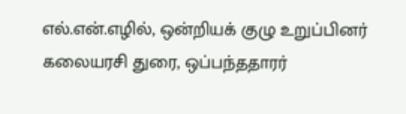எல்.என்.எழில், ஒன்றியக் குழு உறுப்பினர் கலையரசி துரை, ஒப்பந்ததாரர்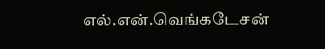எல்.என்.வெங்கடேசன்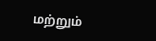மற்றும்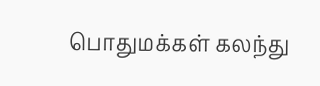பொதுமக்கள் கலந்து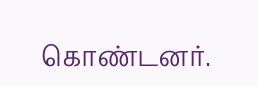கொண்டனர்.